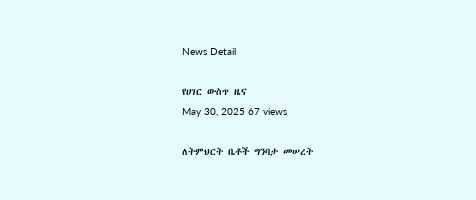News Detail

የሀገር ውስጥ ዜና
May 30, 2025 67 views

ለትምህርት ቤቶች ግንባታ መሠረት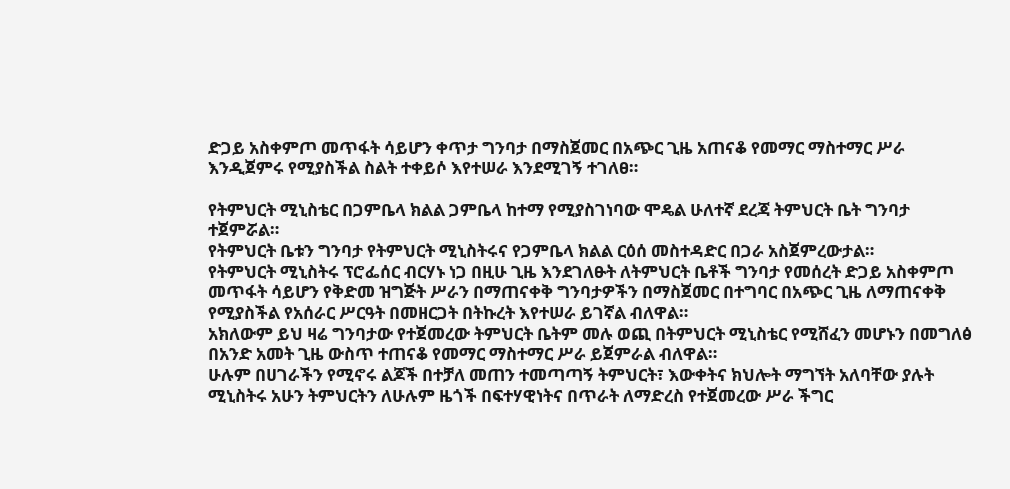ድጋይ አስቀምጦ መጥፋት ሳይሆን ቀጥታ ግንባታ በማስጀመር በአጭር ጊዜ አጠናቆ የመማር ማስተማር ሥራ እንዲጀምሩ የሚያስችል ስልት ተቀይሶ እየተሠራ እንደሚገኝ ተገለፀ።

የትምህርት ሚኒስቴር በጋምቤላ ክልል ጋምቤላ ከተማ የሚያስገነባው ሞዴል ሁለተኛ ደረጃ ትምህርት ቤት ግንባታ ተጀምሯል።
የትምህርት ቤቱን ግንባታ የትምህርት ሚኒስትሩና የጋምቤላ ክልል ርዕሰ መስተዳድር በጋራ አስጀምረውታል።
የትምህርት ሚኒስትሩ ፕሮፌሰር ብርሃኑ ነጋ በዚሁ ጊዜ እንደገለፁት ለትምህርት ቤቶች ግንባታ የመሰረት ድጋይ አስቀምጦ መጥፋት ሳይሆን የቅድመ ዝግጅት ሥራን በማጠናቀቅ ግንባታዎችን በማስጀመር በተግባር በአጭር ጊዜ ለማጠናቀቅ የሚያስችል የአሰራር ሥርዓት በመዘርጋት በትኩረት እየተሠራ ይገኛል ብለዋል።
አክለውም ይህ ዛሬ ግንባታው የተጀመረው ትምህርት ቤትም መሉ ወጪ በትምህርት ሚኒስቴር የሚሸፈን መሆኑን በመግለፅ በአንድ አመት ጊዜ ውስጥ ተጠናቆ የመማር ማስተማር ሥራ ይጀምራል ብለዋል።
ሁሉም በሀገራችን የሚኖሩ ልጆች በተቻለ መጠን ተመጣጣኝ ትምህርት፣ እውቀትና ክህሎት ማግኘት አለባቸው ያሉት ሚኒስትሩ አሁን ትምህርትን ለሁሉም ዜጎች በፍተሃዊነትና በጥራት ለማድረስ የተጀመረው ሥራ ችግር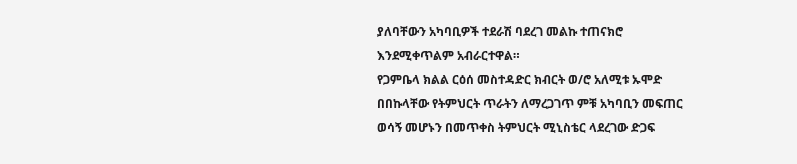ያለባቸውን አካባቢዎች ተደራሽ ባደረገ መልኩ ተጠናክሮ እንደሚቀጥልም አብራርተዋል።
የጋምቤላ ክልል ርዕሰ መስተዳድር ክብርት ወ/ሮ አለሚቱ ኡሞድ በበኩላቸው የትምህርት ጥራትን ለማረጋገጥ ምቹ አካባቢን መፍጠር ወሳኝ መሆኑን በመጥቀስ ትምህርት ሚኒስቴር ላደረገው ድጋፍ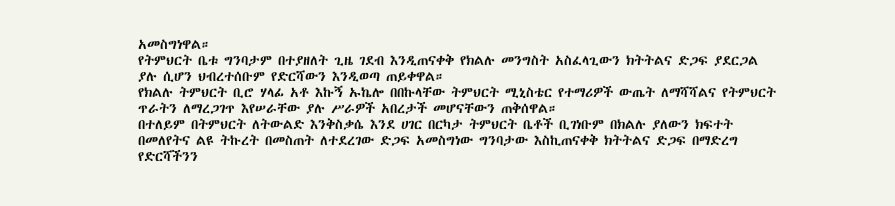አመስግነዋል።
የትምህርት ቤቱ ግንባታም በተያዘለት ጊዜ ገደብ እንዲጠናቀቅ የክልሉ መንግስት አስፈላጊውን ክትትልና ድጋፍ ያደርጋል ያሉ ሲሆን ህብረተሰቡም የድርሻውን እንዲወጣ ጠይቀዋል።
የክልሉ ትምህርት ቢሮ ሃላፊ አቶ እኩኝ ኡኬሎ በበኩላቸው ትምህርት ሚኒስቴር የተማሪዎች ውጤት ለማሻሻልና የትምህርት ጥራትን ለማረጋገጥ እየሠራቸው ያሉ ሥራዎች አበረታች መሆናቸውን ጠቅሰዋል።
በተለይም በትምህርት ለትውልድ እንቅስቃሴ እንደ ሀገር በርካታ ትምህርት ቤቶች ቢገነቡም በክልሉ ያለውን ክፍተት በመለየትና ልዩ ትኩረት በመስጠት ለተደረገው ድጋፍ አመስግነው ግንባታው እስኪጠናቀቅ ክትትልና ድጋፍ በማድረግ የድርሻችንን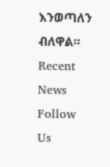እንወጣለን ብለዋል።
Recent News
Follow Us